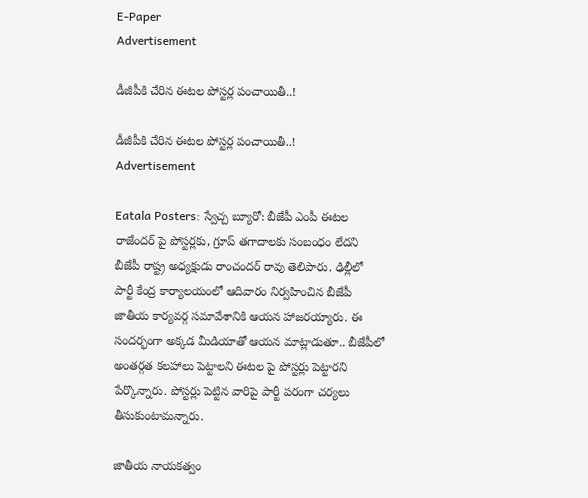E-Paper
Advertisement

డీజీపీకి చేరిన ఈటల పోస్టర్ల పంచాయితీ..!

డీజీపీకి చేరిన ఈటల పోస్టర్ల పంచాయితీ..!
Advertisement

Eatala Posters: స్వేచ్చ బ్యూరో: బీజేపీ ఎంపీ ఈటల రాజేందర్ పై పోస్టర్లకు, గ్రూప్ తగాదాలకు సంబంధం లేదని బీజేపీ రాష్ట్ర అధ్యక్షుడు రాంచందర్ రావు తెలిపారు. ఢిల్లీలో పార్టీ కేంద్ర కార్యాలయంలో ఆదివారం నిర్వహించిన బీజేపీ జాతీయ కార్యవర్గ సమావేశానికి ఆయన హాజరయ్యారు. ఈ సందర్భంగా అక్కడ మీడియాతో ఆయన మాట్లాడుతూ.. బీజేపీలో అంతర్గత కలహాలు పెట్టాలని ఈటల పై పోస్టర్లు పెట్టారని పేర్కొన్నారు. పోస్టర్లు పెట్టిన వారిపై పార్టీ పరంగా చర్యలు తీసుకుంటామన్నారు.

జాతీయ నాయకత్వం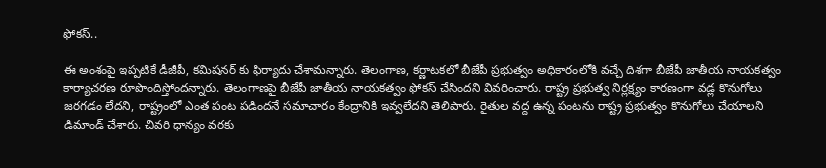ఫోకస్..

ఈ అంశంపై ఇప్పటికే డీజీపీ, కమిషనర్ కు ఫిర్యాదు చేశామన్నారు. తెలంగాణ, కర్ణాటకలో బీజేపీ ప్రభుత్వం అధికారంలోకి వచ్చే దిశగా బీజేపీ జాతీయ నాయకత్వం కార్యాచరణ రూపొందిస్తోందన్నారు. తెలంగాణపై బీజేపీ జాతీయ నాయకత్వం ఫోకస్ చేసిందని వివరించారు. రాష్ట్ర ప్రభుత్వ నిర్లక్ష్యం కారణంగా వడ్ల కొనుగోలు జరగడం లేదని, రాష్ట్రంలో ఎంత పంట పడిందనే సమాచారం కేంద్రానికి ఇవ్వలేదని తెలిపారు. రైతుల వద్ద ఉన్న పంటను రాష్ట్ర ప్రభుత్వం కొనుగోలు చేయాలని డిమాండ్ చేశారు. చివరి ధాన్యం వరకు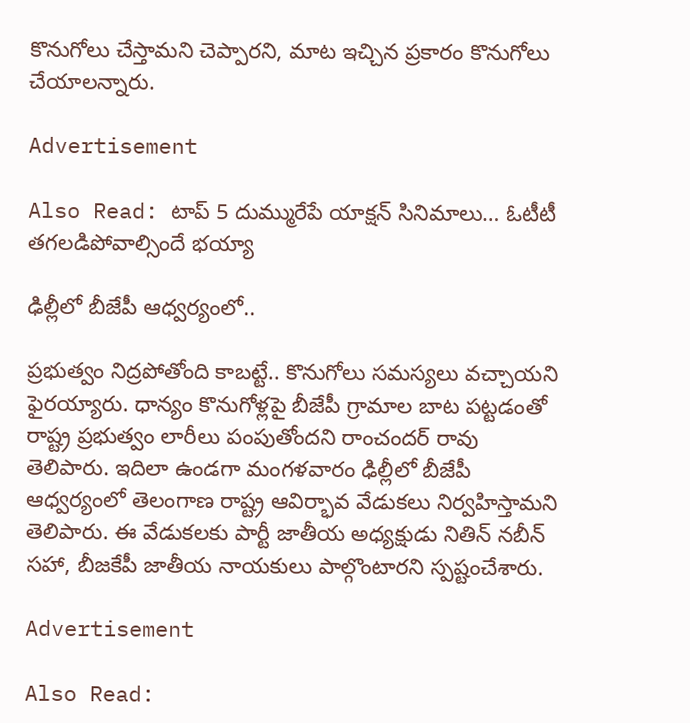కొనుగోలు చేస్తామని చెప్పారని, మాట ఇచ్చిన ప్రకారం కొనుగోలు చేయాలన్నారు.

Advertisement

Also Read: టాప్ 5 దుమ్మురేపే యాక్షన్ సినిమాలు… ఓటీటీ తగలడిపోవాల్సిందే భయ్యా

ఢిల్లీలో బీజేపీ ఆధ్వర్యంలో..

ప్రభుత్వం నిద్రపోతోంది కాబట్టే.. కొనుగోలు సమస్యలు వచ్చాయని ఫైరయ్యారు. ధాన్యం కొనుగోళ్లపై బీజేపీ గ్రామాల బాట పట్టడంతో రాష్ట్ర ప్రభుత్వం లారీలు పంపుతోందని రాంచందర్ రావు తెలిపారు. ఇదిలా ఉండగా మంగళవారం ఢిల్లీలో బీజేపీ ఆధ్వర్యంలో తెలంగాణ రాష్ట్ర ఆవిర్భావ వేడుకలు నిర్వహిస్తామని తెలిపారు. ఈ వేడుకలకు పార్టీ జాతీయ అధ్యక్షుడు నితిన్ నబీన్ సహా, బీజకేపీ జాతీయ నాయకులు పాల్గొంటారని స్పష్టంచేశారు.

Advertisement

Also Read: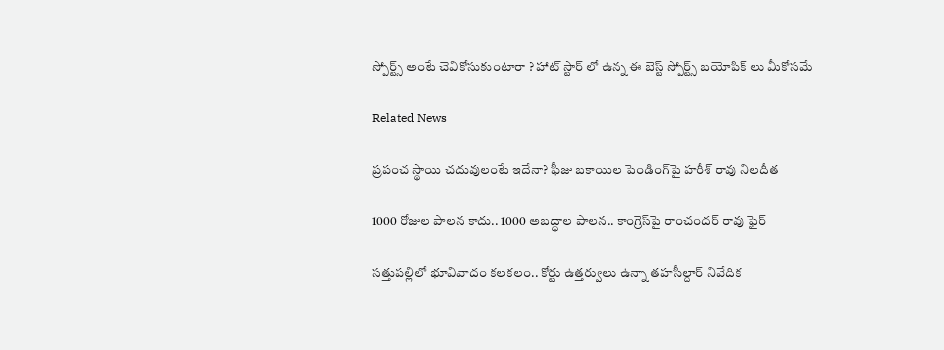స్పోర్ట్స్ అంటే చెవికోసుకుంటారా ? హాట్ స్టార్ లో ఉన్న ఈ బెస్ట్ స్పోర్ట్స్ బయోపిక్ లు మీకోసమే

Related News

ప్రపంచ స్థాయి చదువులంటే ఇదేనా? ఫీజు బకాయిల పెండింగ్‌పై హరీశ్ రావు నిలదీత

1000 రోజుల పాలన కాదు.. 1000 అబద్ధాల పాలన.. కాంగ్రెస్‌పై రాంచందర్ రావు ఫైర్

సత్తుపల్లిలో భూవివాదం కలకలం.. కోర్టు ఉత్తర్వులు ఉన్నా తహసీల్దార్ నివేదిక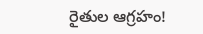రైతుల ఆగ్రహం!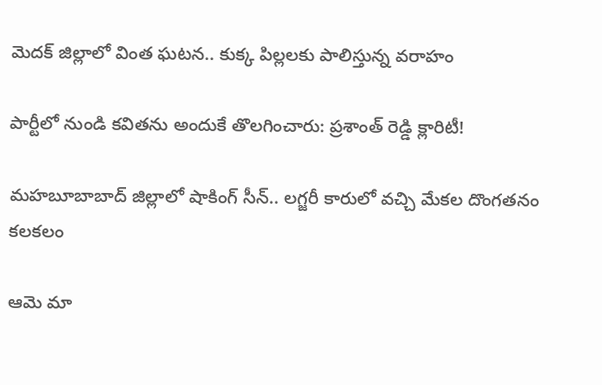మెదక్ జిల్లాలో వింత ఘటన.. కుక్క పిల్లలకు పాలిస్తున్న వరాహం

పార్టీలో నుండి కవితను అందుకే తొలగించారు: ప్రశాంత్ రెడ్డి క్లారిటీ!

మహబూబాబాద్ జిల్లాలో షాకింగ్ సీన్.. లగ్జరీ కారులో వచ్చి మేకల దొంగతనం కలకలం

ఆమె మా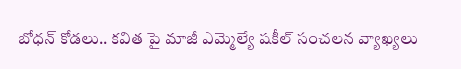బోధన్ కోడలు.. కవిత పై మాజీ ఎమ్మెల్యే షకీల్ సంచలన వ్యాఖ్యలు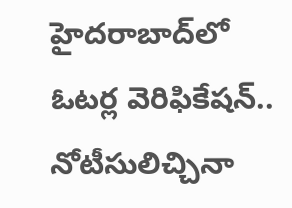హైదరాబాద్‌లో ఓటర్ల వెరిఫికేషన్.. నోటీసులిచ్చినా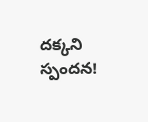దక్కని స్పందన!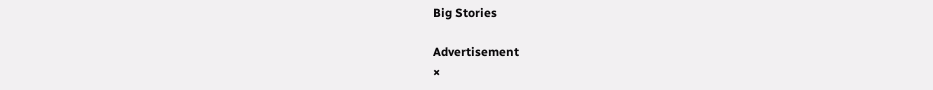Big Stories

Advertisement
×